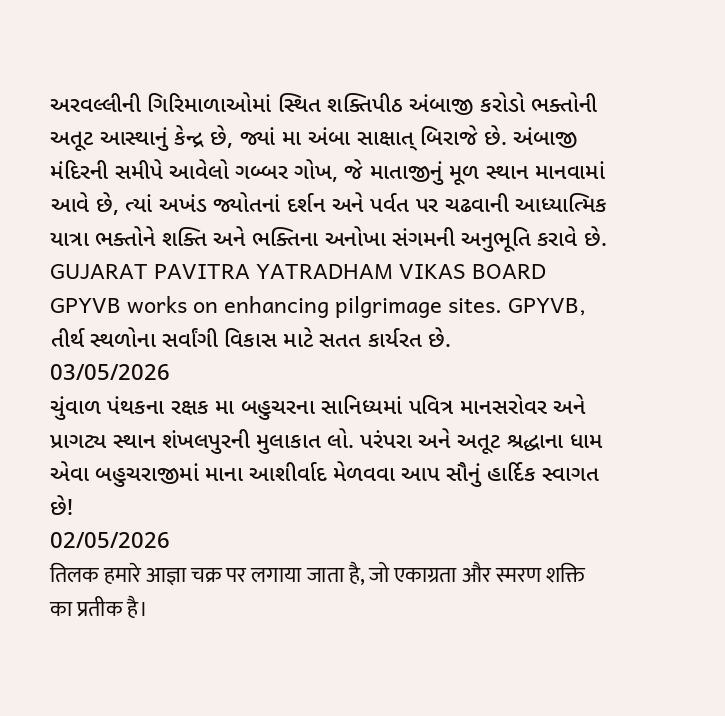અરવલ્લીની ગિરિમાળાઓમાં સ્થિત શક્તિપીઠ અંબાજી કરોડો ભક્તોની અતૂટ આસ્થાનું કેન્દ્ર છે, જ્યાં મા અંબા સાક્ષાત્ બિરાજે છે. અંબાજી મંદિરની સમીપે આવેલો ગબ્બર ગોખ, જે માતાજીનું મૂળ સ્થાન માનવામાં આવે છે, ત્યાં અખંડ જ્યોતનાં દર્શન અને પર્વત પર ચઢવાની આધ્યાત્મિક યાત્રા ભક્તોને શક્તિ અને ભક્તિના અનોખા સંગમની અનુભૂતિ કરાવે છે.
GUJARAT PAVITRA YATRADHAM VIKAS BOARD
GPYVB works on enhancing pilgrimage sites. GPYVB, તીર્થ સ્થળોના સર્વાંગી વિકાસ માટે સતત કાર્યરત છે.
03/05/2026
ચુંવાળ પંથકના રક્ષક મા બહુચરના સાનિધ્યમાં પવિત્ર માનસરોવર અને પ્રાગટ્ય સ્થાન શંખલપુરની મુલાકાત લો. પરંપરા અને અતૂટ શ્રદ્ધાના ધામ એવા બહુચરાજીમાં માના આશીર્વાદ મેળવવા આપ સૌનું હાર્દિક સ્વાગત છે!
02/05/2026
तिलक हमारे आज्ञा चक्र पर लगाया जाता है, जो एकाग्रता और स्मरण शक्ति का प्रतीक है।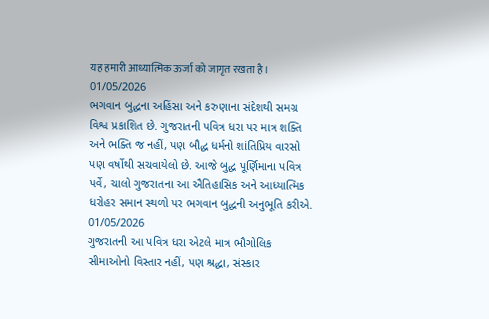यह हमारी आध्यात्मिक ऊर्जा को जागृत रखता है।
01/05/2026
ભગવાન બુદ્ધના અહિંસા અને કરુણાના સંદેશથી સમગ્ર વિશ્વ પ્રકાશિત છે. ગુજરાતની પવિત્ર ધરા પર માત્ર શક્તિ અને ભક્તિ જ નહીં, પણ બૌદ્ધ ધર્મનો શાંતિપ્રિય વારસો પણ વર્ષોથી સચવાયેલો છે. આજે બુદ્ધ પૂર્ણિમાના પવિત્ર પર્વે, ચાલો ગુજરાતના આ ઐતિહાસિક અને આધ્યાત્મિક ધરોહર સમાન સ્થળો પર ભગવાન બુદ્ધની અનુભૂતિ કરીએ.
01/05/2026
ગુજરાતની આ પવિત્ર ધરા એટલે માત્ર ભૌગોલિક સીમાઓનો વિસ્તાર નહીં, પણ શ્રદ્ધા, સંસ્કાર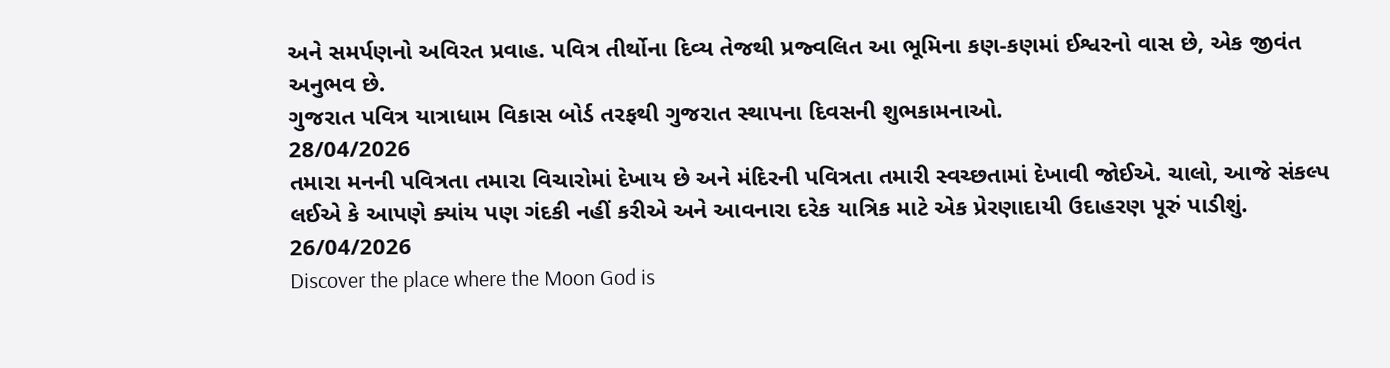અને સમર્પણનો અવિરત પ્રવાહ. પવિત્ર તીર્થોના દિવ્ય તેજથી પ્રજ્વલિત આ ભૂમિના કણ-કણમાં ઈશ્વરનો વાસ છે, એક જીવંત અનુભવ છે.
ગુજરાત પવિત્ર યાત્રાધામ વિકાસ બોર્ડ તરફથી ગુજરાત સ્થાપના દિવસની શુભકામનાઓ.
28/04/2026
તમારા મનની પવિત્રતા તમારા વિચારોમાં દેખાય છે અને મંદિરની પવિત્રતા તમારી સ્વચ્છતામાં દેખાવી જોઈએ. ચાલો, આજે સંકલ્પ લઈએ કે આપણે ક્યાંય પણ ગંદકી નહીં કરીએ અને આવનારા દરેક યાત્રિક માટે એક પ્રેરણાદાયી ઉદાહરણ પૂરું પાડીશું.
26/04/2026
Discover the place where the Moon God is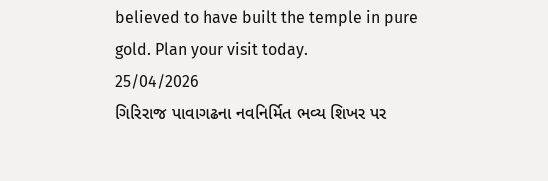believed to have built the temple in pure gold. Plan your visit today.
25/04/2026
ગિરિરાજ પાવાગઢના નવનિર્મિત ભવ્ય શિખર પર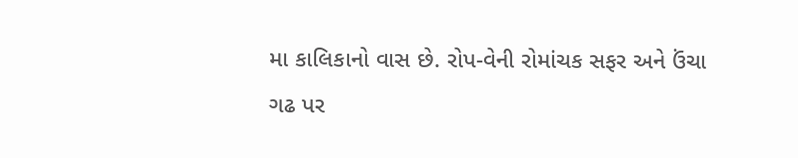મા કાલિકાનો વાસ છે. રોપ-વેની રોમાંચક સફર અને ઉંચા ગઢ પર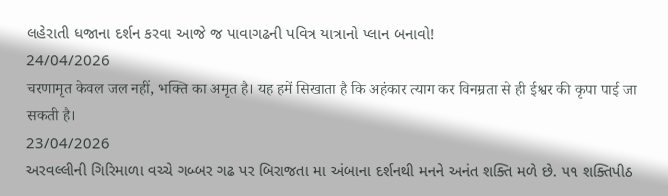લહેરાતી ધજાના દર્શન કરવા આજે જ પાવાગઢની પવિત્ર યાત્રાનો પ્લાન બનાવો!
24/04/2026
चरणामृत केवल जल नहीं, भक्ति का अमृत है। यह हमें सिखाता है कि अहंकार त्याग कर विनम्रता से ही ईश्वर की कृपा पाई जा सकती है।
23/04/2026
અરવલ્લીની ગિરિમાળા વચ્ચે ગબ્બર ગઢ પર બિરાજતા મા અંબાના દર્શનથી મનને અનંત શક્તિ મળે છે. ૫૧ શક્તિપીઠ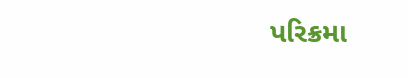પરિક્રમા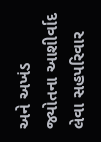અને અખંડ જ્યોતના આશીર્વાદ લેવા સહપરિવાર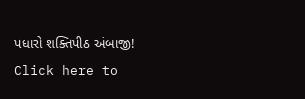પધારો શક્તિપીઠ અંબાજી!
Click here to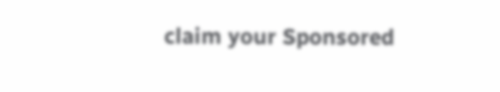claim your Sponsored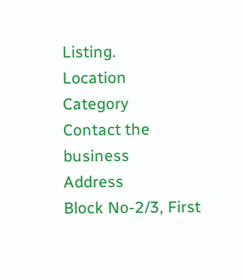Listing.
Location
Category
Contact the business
Address
Block No-2/3, First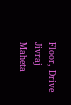Floor, Drive Jivraj Maheta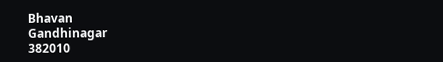Bhavan
Gandhinagar
382010